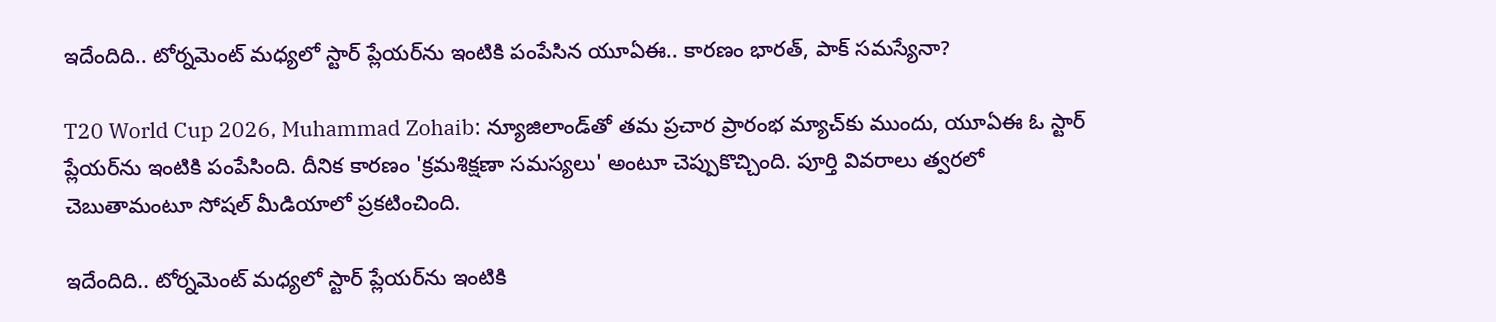ఇదేందిది.. టోర్నమెంట్ మధ్యలో స్టార్ ప్లేయర్‌ను ఇంటికి పంపేసిన యూఏఈ.. కారణం భారత్, పాక్ సమస్యేనా?

T20 World Cup 2026, Muhammad Zohaib: న్యూజిలాండ్‌తో తమ ప్రచార ప్రారంభ మ్యాచ్‌కు ముందు, యూఏఈ ఓ స్టార్ ప్లేయర్‌ను ఇంటికి పంపేసింది. దీనిక కారణం 'క్రమశిక్షణా సమస్యలు' అంటూ చెప్పుకొచ్చింది. పూర్తి వివరాలు త్వరలో చెబుతామంటూ సోషల్ మీడియాలో ప్రకటించింది.

ఇదేందిది.. టోర్నమెంట్ మధ్యలో స్టార్ ప్లేయర్‌ను ఇంటికి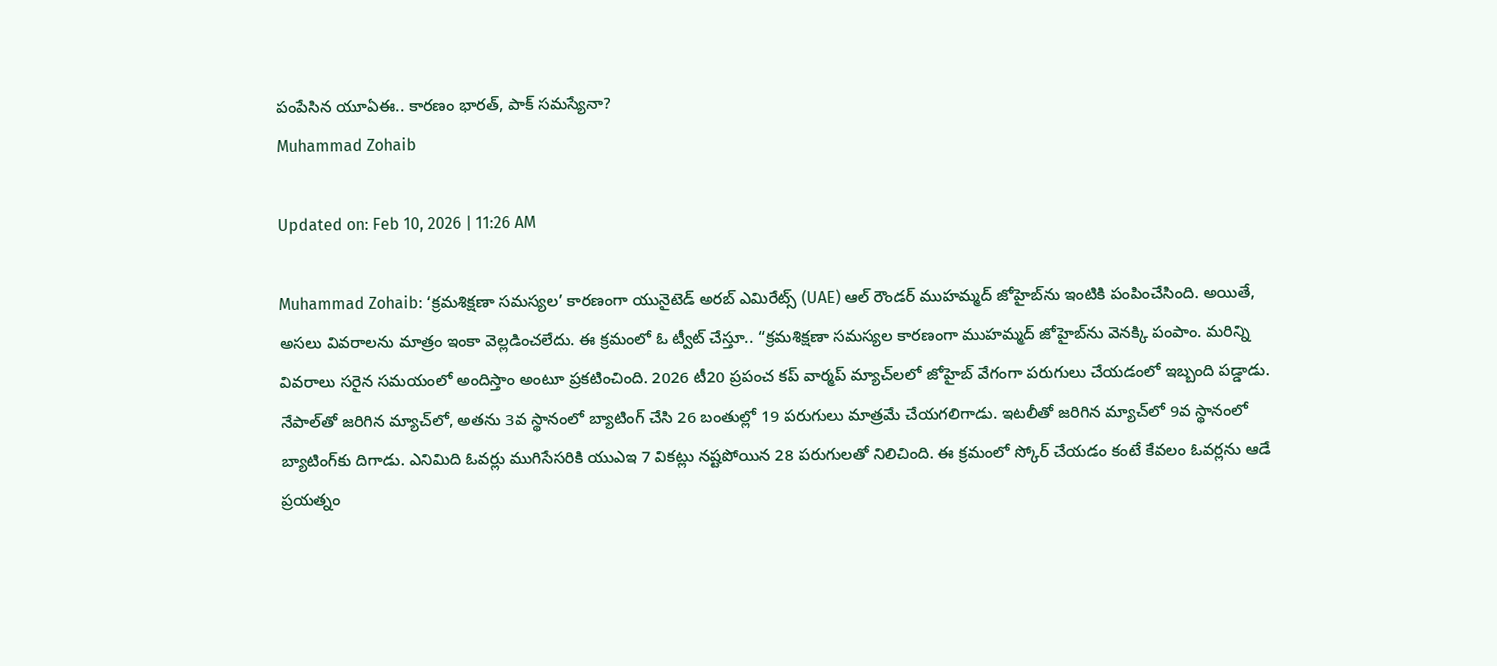పంపేసిన యూఏఈ.. కారణం భారత్, పాక్ సమస్యేనా?
Muhammad Zohaib

Updated on: Feb 10, 2026 | 11:26 AM

Muhammad Zohaib: ‘క్రమశిక్షణా సమస్యల’ కారణంగా యునైటెడ్ అరబ్ ఎమిరేట్స్ (UAE) ఆల్ రౌండర్ ముహమ్మద్ జోహైబ్‌ను ఇంటికి పంపించేసింది. అయితే, అసలు వివరాలను మాత్రం ఇంకా వెల్లడించలేదు. ఈ క్రమంలో ఓ ట్వీట్ చేస్తూ.. “క్రమశిక్షణా సమస్యల కారణంగా ముహమ్మద్ జోహైబ్‌ను వెనక్కి పంపాం. మరిన్ని వివరాలు సరైన సమయంలో అందిస్తాం అంటూ ప్రకటించింది. 2026 టీ20 ప్రపంచ కప్ వార్మప్ మ్యాచ్‌లలో జోహైబ్ వేగంగా పరుగులు చేయడంలో ఇబ్బంది పడ్డాడు. నేపాల్‌తో జరిగిన మ్యాచ్‌లో, అతను 3వ స్థానంలో బ్యాటింగ్ చేసి 26 బంతుల్లో 19 పరుగులు మాత్రమే చేయగలిగాడు. ఇటలీతో జరిగిన మ్యాచ్‌లో 9వ స్థానంలో బ్యాటింగ్‌కు దిగాడు. ఎనిమిది ఓవర్లు ముగిసేసరికి యుఎఇ 7 వికట్లు నష్టపోయిన 28 పరుగులతో నిలిచింది. ఈ క్రమంలో స్కోర్ చేయడం కంటే కేవలం ఓవర్లను ఆడే ప్రయత్నం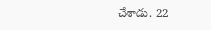చేశాడు. 22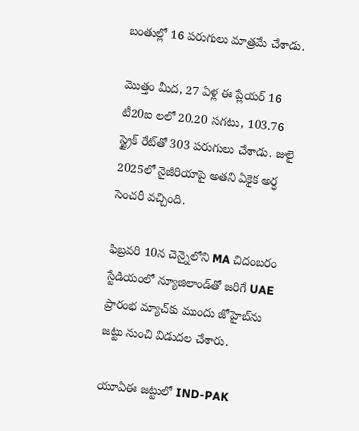బంతుల్లో 16 పరుగులు మాత్రమే చేశాడు.

మొత్తం మీద, 27 ఏళ్ల ఈ ప్లేయర్ 16 టీ20ఐ లలో 20.20 సగటు, 103.76 స్ట్రైక్ రేట్‌తో 303 పరుగులు చేశాడు. జులై 2025లో నైజీరియాపై అతని ఏకైక అర్ధ సెంచరీ వచ్చింది.

ఫిబ్రవరి 10న చెన్నైలోని MA చిదంబరం స్టేడియంలో న్యూజిలాండ్‌తో జరిగే UAE ప్రారంభ మ్యాచ్‌కు ముందు జోహైబ్‌ను జట్టు నుంచి విడుదల చేశారు.

యూఏఈ జట్టులో IND-PAK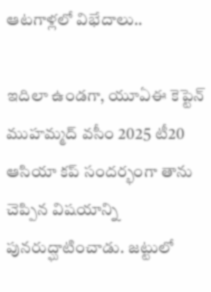ఆటగాళ్లలో విభేదాలు..

ఇదిలా ఉండగా, యూఏఈ కెప్టెన్ ముహమ్మద్ వసీం 2025 టీ20 ఆసియా కప్ సందర్భంగా తాను చెప్పిన విషయాన్ని పునరుద్ఘాటించాడు. జట్టులో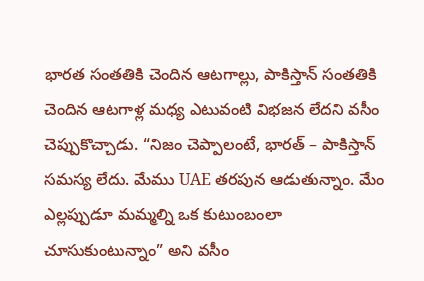భారత సంతతికి చెందిన ఆటగాల్లు, పాకిస్తాన్ సంతతికి చెందిన ఆటగాళ్ల మధ్య ఎటువంటి విభజన లేదని వసీం చెప్పుకొచ్చాడు. “నిజం చెప్పాలంటే, భారత్ – పాకిస్తాన్ సమస్య లేదు. మేము UAE తరపున ఆడుతున్నాం. మేం ఎల్లప్పుడూ మమ్మల్ని ఒక కుటుంబంలా చూసుకుంటున్నాం” అని వసీం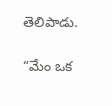తెలిపాడు.

“మేం ఒక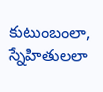కుటుంబంలా, స్నేహితులలా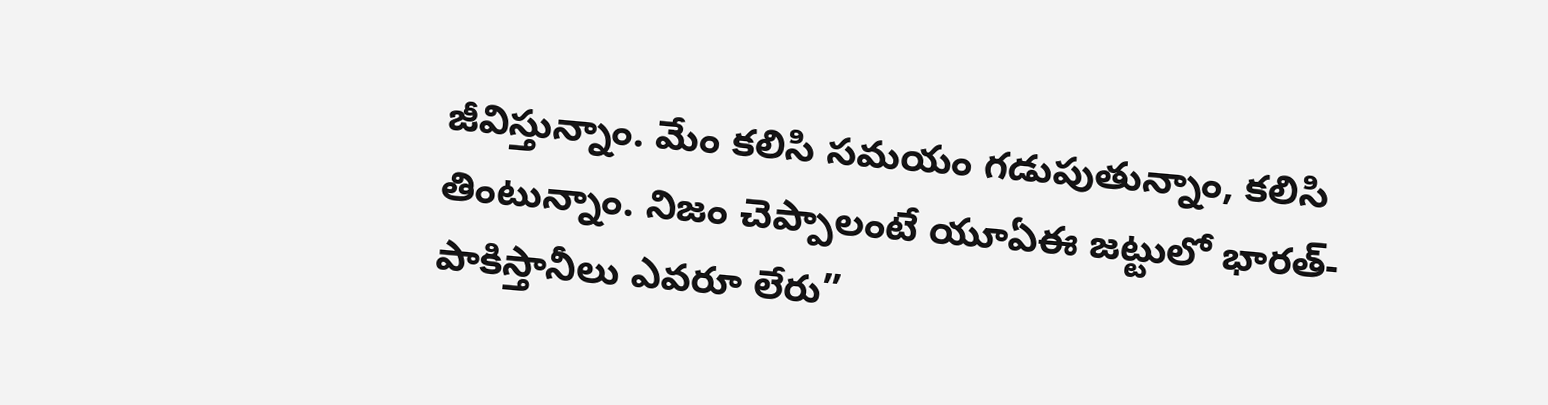జీవిస్తున్నాం. మేం కలిసి సమయం గడుపుతున్నాం, కలిసి తింటున్నాం. నిజం చెప్పాలంటే యూఏఈ జట్టులో భారత్-పాకిస్తానీలు ఎవరూ లేరు”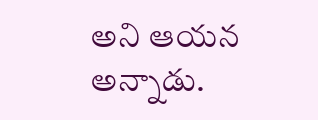అని ఆయన అన్నాడు.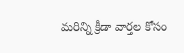మరిన్ని క్రీడా వార్తల కోసం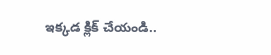ఇక్కడ క్లిక్ చేయండి..